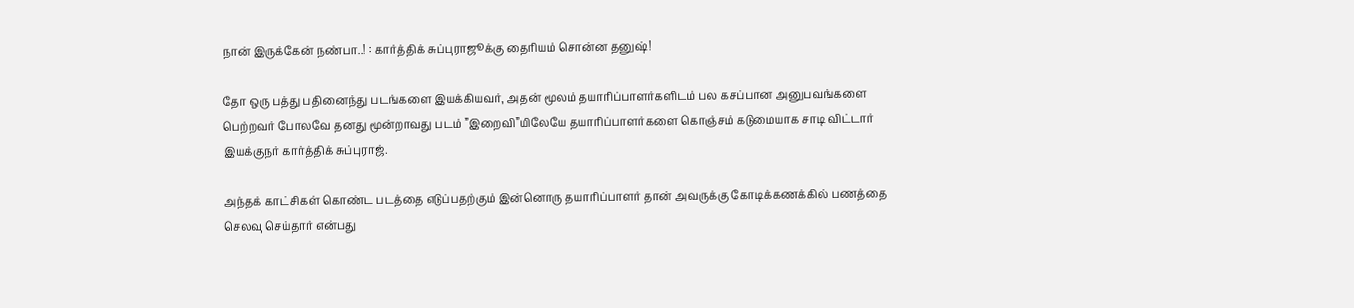நான் இருக்கேன் நண்பா..! : கார்த்திக் சுப்புராஜூக்கு தைரியம் சொன்ன தனுஷ்!

தோ ஒரு பத்து பதினைந்து படங்களை இயக்கியவர், அதன் மூலம் தயாரிப்பாளர்களிடம் பல கசப்பான அனுபவங்களை பெற்றவர் போலவே தனது மூன்றாவது படம் ”இறைவி”யிலேயே தயாரிப்பாளர்களை கொஞ்சம் கடுமையாக சாடி விட்டார் இயக்குநர் கார்த்திக் சுப்புராஜ்.

அந்தக் காட்சிகள் கொண்ட படத்தை எடுப்பதற்கும் இன்னொரு தயாரிப்பாளர் தான் அவருக்கு கோடிக்கணக்கில் பணத்தை செலவு செய்தார் என்பது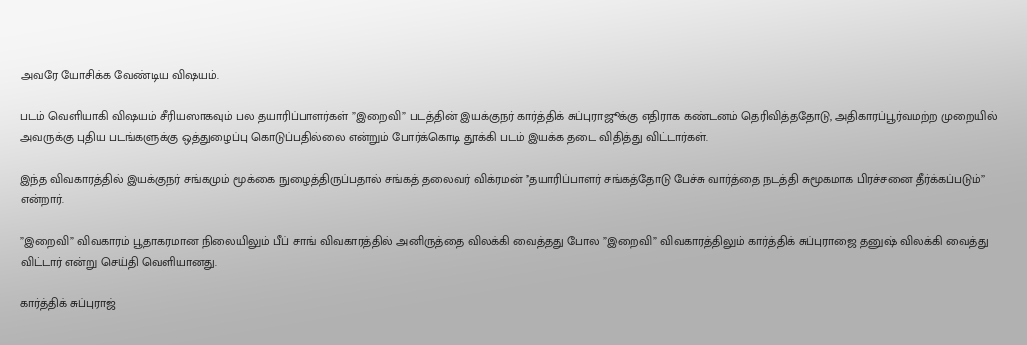அவரே யோசிக்க வேண்டிய விஷயம்.

படம் வெளியாகி விஷயம் சீரியஸாகவும் பல தயாரிப்பாளர்கள் ”இறைவி” படத்தின் இயக்குநர் கார்த்திக் சுப்புராஜூக்கு எதிராக கண்டனம் தெரிவித்ததோடு, அதிகாரப்பூர்வமற்ற முறையில் அவருக்கு புதிய படங்களுக்கு ஒத்துழைப்பு கொடுப்பதில்லை என்றும் போர்க்கொடி தூக்கி படம் இயக்க தடை விதித்து விட்டார்கள்.

இந்த விவகாரத்தில் இயக்குநர் சங்கமும் மூக்கை நுழைத்திருப்பதால் சங்கத் தலைவர் விக்ரமன் ’’தயாரிப்பாளர் சங்கத்தோடு பேச்சு வார்த்தை நடத்தி சுமூகமாக பிரச்சனை தீர்க்கப்படும்’’ என்றார்.

”இறைவி” விவகாரம் பூதாகரமான நிலையிலும் பீப் சாங் விவகாரத்தில் அனிருத்தை விலக்கி வைத்தது போல ”இறைவி” விவகாரத்திலும் கார்த்திக் சுப்புராஜை தனுஷ் விலக்கி வைத்து விட்டார் என்று செய்தி வெளியானது.

கார்த்திக் சுப்புராஜ்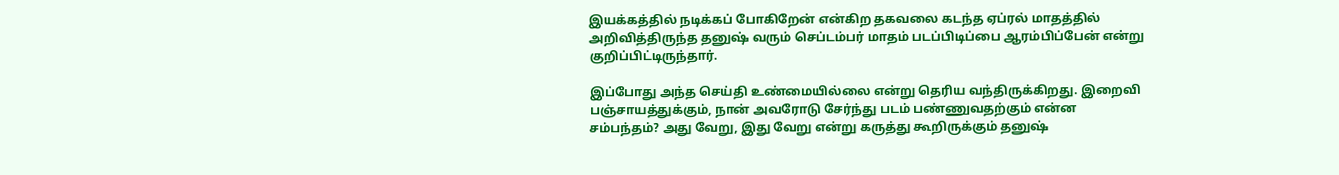இயக்கத்தில் நடிக்கப் போகிறேன் என்கிற தகவலை கடந்த ஏப்ரல் மாதத்தில் அறிவித்திருந்த தனுஷ் வரும் செப்டம்பர் மாதம் படப்பிடிப்பை ஆரம்பிப்பேன் என்று குறிப்பிட்டிருந்தார்.

இப்போது அந்த செய்தி உண்மையில்லை என்று தெரிய வந்திருக்கிறது. இறைவி பஞ்சாயத்துக்கும், நான் அவரோடு சேர்ந்து படம் பண்ணுவதற்கும் என்ன சம்பந்தம்? அது வேறு, இது வேறு என்று கருத்து கூறிருக்கும் தனுஷ்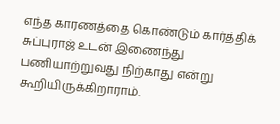எந்த காரணத்தை கொண்டும் கார்த்திக் சுப்புராஜ் உடன் இணைந்து பணியாற்றுவது நிற்காது என்று கூறியிருக்கிறாராம்.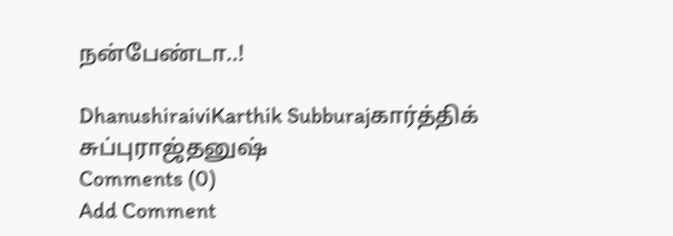நன்பேண்டா..!

DhanushiraiviKarthik Subburajகார்த்திக் சுப்புராஜ்தனுஷ்
Comments (0)
Add Comment